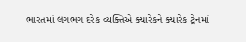ભારતમાં લગભગ દરેક વ્યક્તિએ ક્યારેકને ક્યારેક ટ્રેનમાં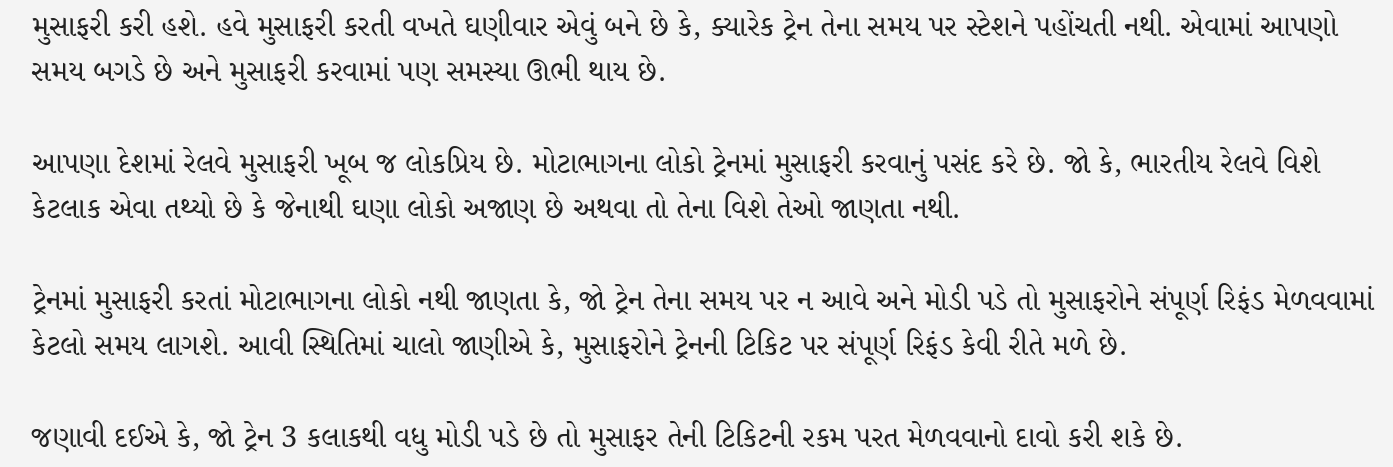મુસાફરી કરી હશે. હવે મુસાફરી કરતી વખતે ઘણીવાર એવું બને છે કે, ક્યારેક ટ્રેન તેના સમય પર સ્ટેશને પહોંચતી નથી. એવામાં આપણો સમય બગડે છે અને મુસાફરી કરવામાં પણ સમસ્યા ઊભી થાય છે.

આપણા દેશમાં રેલવે મુસાફરી ખૂબ જ લોકપ્રિય છે. મોટાભાગના લોકો ટ્રેનમાં મુસાફરી કરવાનું પસંદ કરે છે. જો કે, ભારતીય રેલવે વિશે કેટલાક એવા તથ્યો છે કે જેનાથી ઘણા લોકો અજાણ છે અથવા તો તેના વિશે તેઓ જાણતા નથી.

ટ્રેનમાં મુસાફરી કરતાં મોટાભાગના લોકો નથી જાણતા કે, જો ટ્રેન તેના સમય પર ન આવે અને મોડી પડે તો મુસાફરોને સંપૂર્ણ રિફંડ મેળવવામાં કેટલો સમય લાગશે. આવી સ્થિતિમાં ચાલો જાણીએ કે, મુસાફરોને ટ્રેનની ટિકિટ પર સંપૂર્ણ રિફંડ કેવી રીતે મળે છે.

જણાવી દઈએ કે, જો ટ્રેન 3 કલાકથી વધુ મોડી પડે છે તો મુસાફર તેની ટિકિટની રકમ પરત મેળવવાનો દાવો કરી શકે છે.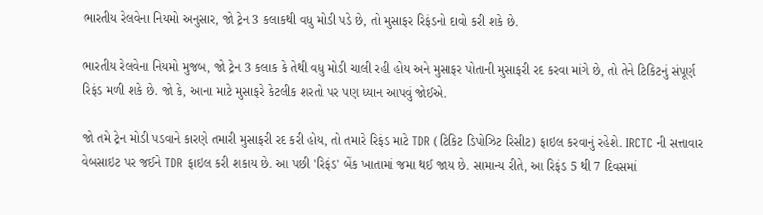ભારતીય રેલવેના નિયમો અનુસાર, જો ટ્રેન 3 કલાકથી વધુ મોડી પડે છે, તો મુસાફર રિફંડનો દાવો કરી શકે છે.

ભારતીય રેલવેના નિયમો મુજબ, જો ટ્રેન 3 કલાક કે તેથી વધુ મોડી ચાલી રહી હોય અને મુસાફર પોતાની મુસાફરી રદ કરવા માંગે છે, તો તેને ટિકિટનું સંપૂર્ણ રિફંડ મળી શકે છે. જો કે, આના માટે મુસાફરે કેટલીક શરતો પર પણ ધ્યાન આપવું જોઈએ.

જો તમે ટ્રેન મોડી પડવાને કારણે તમારી મુસાફરી રદ કરી હોય, તો તમારે રિફંડ માટે TDR (ટિકિટ ડિપોઝિટ રિસીટ) ફાઇલ કરવાનું રહેશે. IRCTC ની સત્તાવાર વેબસાઇટ પર જઈને TDR ફાઇલ કરી શકાય છે. આ પછી 'રિફંડ' બેંક ખાતામાં જમા થઈ જાય છે. સામાન્ય રીતે, આ રિફંડ 5 થી 7 દિવસમાં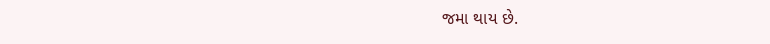જમા થાય છે.